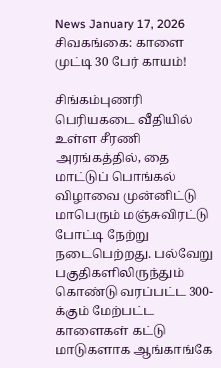News January 17, 2026
சிவகங்கை: காளை முட்டி 30 பேர் காயம்!

சிங்கம்புணரி பெரியகடை வீதியில் உள்ள சீரணி அரங்கத்தில், தை மாட்டுப் பொங்கல் விழாவை முன்னிட்டு மாபெரும் மஞ்சுவிரட்டு போட்டி நேற்று நடைபெற்றது. பல்வேறு பகுதிகளிலிருந்தும் கொண்டு வரப்பட்ட 300-க்கும் மேற்பட்ட காளைகள் கட்டு மாடுகளாக ஆங்காங்கே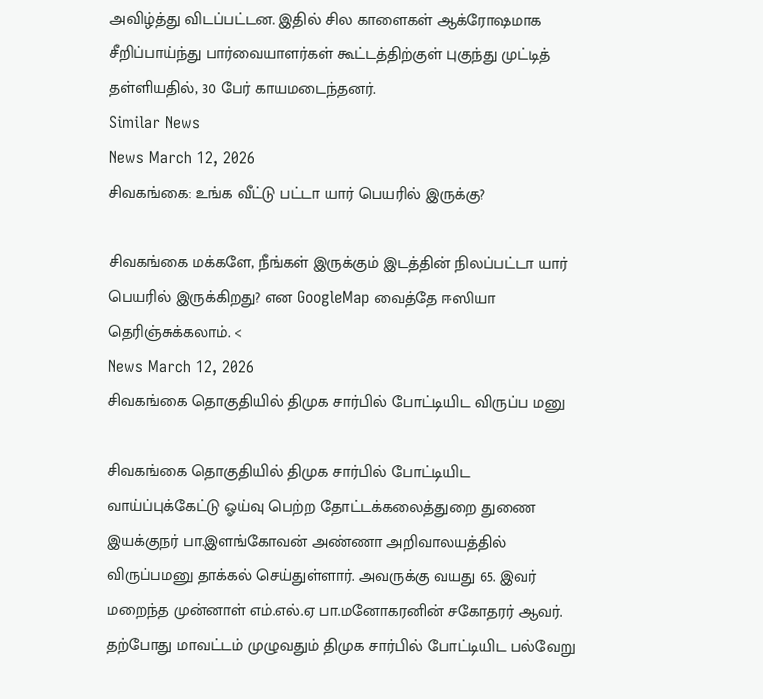அவிழ்த்து விடப்பட்டன. இதில் சில காளைகள் ஆக்ரோஷமாக சீறிப்பாய்ந்து பார்வையாளர்கள் கூட்டத்திற்குள் புகுந்து முட்டித் தள்ளியதில், 30 பேர் காயமடைந்தனர்.
Similar News
News March 12, 2026
சிவகங்கை: உங்க வீட்டு பட்டா யார் பெயரில் இருக்கு?

சிவகங்கை மக்களே, நீங்கள் இருக்கும் இடத்தின் நிலப்பட்டா யார் பெயரில் இருக்கிறது? என GoogleMap வைத்தே ஈஸியா தெரிஞ்சுக்கலாம். <
News March 12, 2026
சிவகங்கை தொகுதியில் திமுக சார்பில் போட்டியிட விருப்ப மனு

சிவகங்கை தொகுதியில் திமுக சார்பில் போட்டியிட வாய்ப்புக்கேட்டு ஓய்வு பெற்ற தோட்டக்கலைத்துறை துணை இயக்குநர் பா.இளங்கோவன் அண்ணா அறிவாலயத்தில் விருப்பமனு தாக்கல் செய்துள்ளார். அவருக்கு வயது 65. இவர் மறைந்த முன்னாள் எம்.எல்.ஏ பா.மனோகரனின் சகோதரர் ஆவர். தற்போது மாவட்டம் முழுவதும் திமுக சார்பில் போட்டியிட பல்வேறு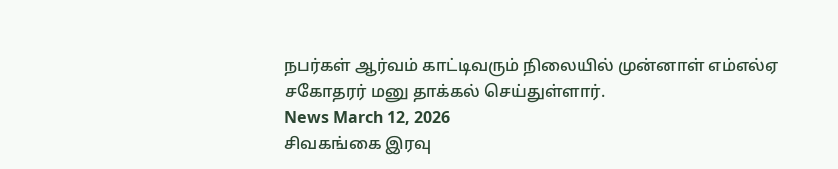நபர்கள் ஆர்வம் காட்டிவரும் நிலையில் முன்னாள் எம்எல்ஏ சகோதரர் மனு தாக்கல் செய்துள்ளார்.
News March 12, 2026
சிவகங்கை இரவு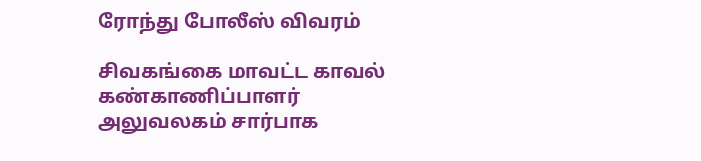ரோந்து போலீஸ் விவரம்

சிவகங்கை மாவட்ட காவல் கண்காணிப்பாளர் அலுவலகம் சார்பாக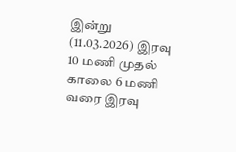இன்று (11.03.2026) இரவு 10 மணி முதல் காலை 6 மணி வரை இரவு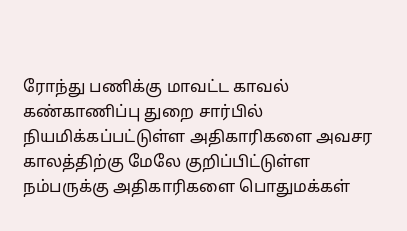ரோந்து பணிக்கு மாவட்ட காவல் கண்காணிப்பு துறை சார்பில் நியமிக்கப்பட்டுள்ள அதிகாரிகளை அவசர காலத்திற்கு மேலே குறிப்பிட்டுள்ள நம்பருக்கு அதிகாரிகளை பொதுமக்கள்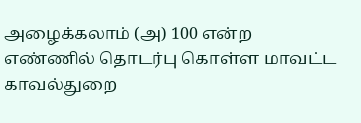அழைக்கலாம் (அ) 100 என்ற எண்ணில் தொடர்பு கொள்ள மாவட்ட காவல்துறை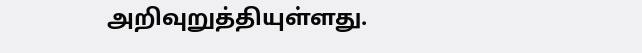அறிவுறுத்தியுள்ளது.